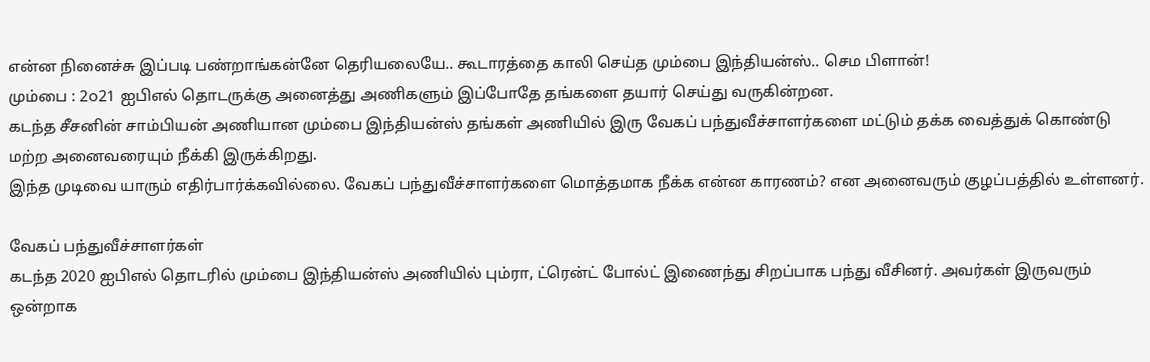என்ன நினைச்சு இப்படி பண்றாங்கன்னே தெரியலையே.. கூடாரத்தை காலி செய்த மும்பை இந்தியன்ஸ்.. செம பிளான்!
மும்பை : 2௦21 ஐபிஎல் தொடருக்கு அனைத்து அணிகளும் இப்போதே தங்களை தயார் செய்து வருகின்றன.
கடந்த சீசனின் சாம்பியன் அணியான மும்பை இந்தியன்ஸ் தங்கள் அணியில் இரு வேகப் பந்துவீச்சாளர்களை மட்டும் தக்க வைத்துக் கொண்டு மற்ற அனைவரையும் நீக்கி இருக்கிறது.
இந்த முடிவை யாரும் எதிர்பார்க்கவில்லை. வேகப் பந்துவீச்சாளர்களை மொத்தமாக நீக்க என்ன காரணம்? என அனைவரும் குழப்பத்தில் உள்ளனர்.

வேகப் பந்துவீச்சாளர்கள்
கடந்த 2020 ஐபிஎல் தொடரில் மும்பை இந்தியன்ஸ் அணியில் பும்ரா, ட்ரென்ட் போல்ட் இணைந்து சிறப்பாக பந்து வீசினர். அவர்கள் இருவரும் ஒன்றாக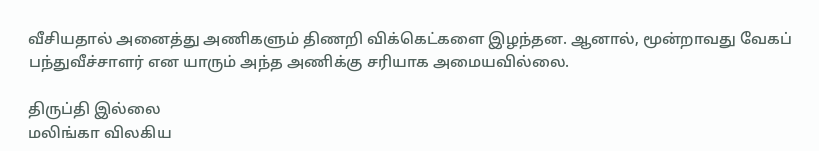வீசியதால் அனைத்து அணிகளும் திணறி விக்கெட்களை இழந்தன. ஆனால், மூன்றாவது வேகப் பந்துவீச்சாளர் என யாரும் அந்த அணிக்கு சரியாக அமையவில்லை.

திருப்தி இல்லை
மலிங்கா விலகிய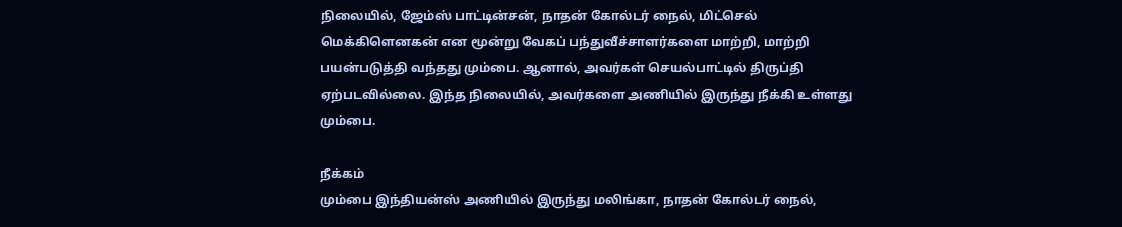நிலையில், ஜேம்ஸ் பாட்டின்சன், நாதன் கோல்டர் நைல், மிட்செல் மெக்கிளெனகன் என மூன்று வேகப் பந்துவீச்சாளர்களை மாற்றி, மாற்றி பயன்படுத்தி வந்தது மும்பை. ஆனால், அவர்கள் செயல்பாட்டில் திருப்தி ஏற்படவில்லை. இந்த நிலையில், அவர்களை அணியில் இருந்து நீக்கி உள்ளது மும்பை.

நீக்கம்
மும்பை இந்தியன்ஸ் அணியில் இருந்து மலிங்கா, நாதன் கோல்டர் நைல்,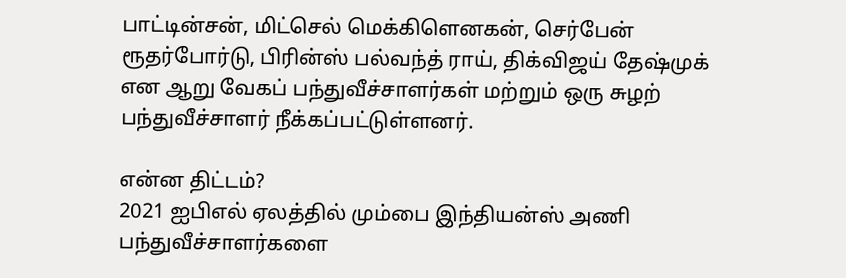பாட்டின்சன், மிட்செல் மெக்கிளெனகன், செர்பேன் ரூதர்போர்டு, பிரின்ஸ் பல்வந்த் ராய், திக்விஜய் தேஷ்முக் என ஆறு வேகப் பந்துவீச்சாளர்கள் மற்றும் ஒரு சுழற் பந்துவீச்சாளர் நீக்கப்பட்டுள்ளனர்.

என்ன திட்டம்?
2021 ஐபிஎல் ஏலத்தில் மும்பை இந்தியன்ஸ் அணி பந்துவீச்சாளர்களை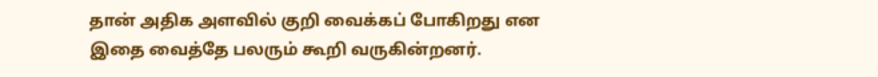தான் அதிக அளவில் குறி வைக்கப் போகிறது என இதை வைத்தே பலரும் கூறி வருகின்றனர்.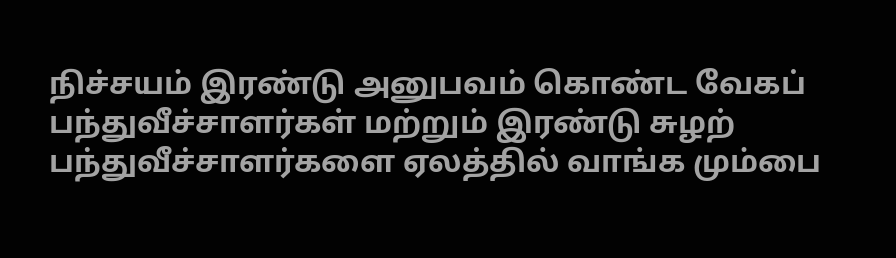நிச்சயம் இரண்டு அனுபவம் கொண்ட வேகப் பந்துவீச்சாளர்கள் மற்றும் இரண்டு சுழற் பந்துவீச்சாளர்களை ஏலத்தில் வாங்க மும்பை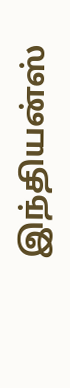இந்தியன்ஸ்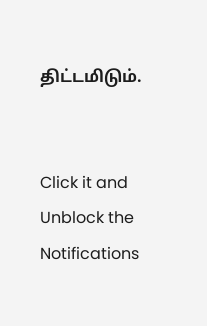திட்டமிடும்.


Click it and Unblock the Notifications